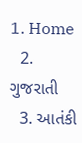1. Home
  2. ગુજરાતી
  3. આતંકી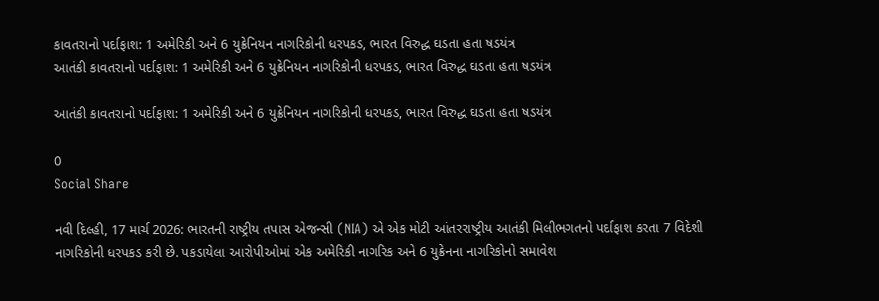કાવતરાનો પર્દાફાશ: 1 અમેરિકી અને 6 યુક્રેનિયન નાગરિકોની ધરપકડ, ભારત વિરુદ્ધ ઘડતા હતા ષડયંત્ર
આતંકી કાવતરાનો પર્દાફાશ: 1 અમેરિકી અને 6 યુક્રેનિયન નાગરિકોની ધરપકડ, ભારત વિરુદ્ધ ઘડતા હતા ષડયંત્ર

આતંકી કાવતરાનો પર્દાફાશ: 1 અમેરિકી અને 6 યુક્રેનિયન નાગરિકોની ધરપકડ, ભારત વિરુદ્ધ ઘડતા હતા ષડયંત્ર

0
Social Share

નવી દિલ્હી, 17 માર્ચ 2026: ભારતની રાષ્ટ્રીય તપાસ એજન્સી (NIA) એ એક મોટી આંતરરાષ્ટ્રીય આતંકી મિલીભગતનો પર્દાફાશ કરતા 7 વિદેશી નાગરિકોની ધરપકડ કરી છે. પકડાયેલા આરોપીઓમાં એક અમેરિકી નાગરિક અને 6 યુક્રેનના નાગરિકોનો સમાવેશ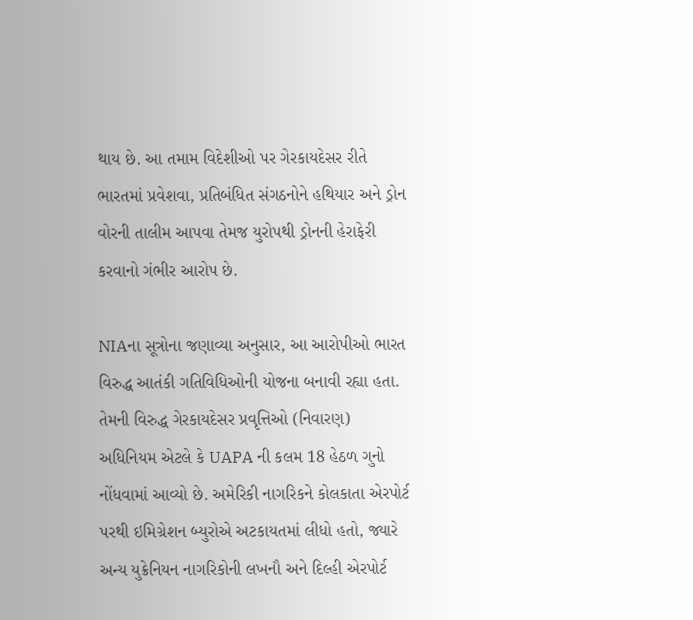થાય છે. આ તમામ વિદેશીઓ પર ગેરકાયદેસર રીતે ભારતમાં પ્રવેશવા, પ્રતિબંધિત સંગઠનોને હથિયાર અને ડ્રોન વોરની તાલીમ આપવા તેમજ યુરોપથી ડ્રોનની હેરાફેરી કરવાનો ગંભીર આરોપ છે.

NIAના સૂત્રોના જણાવ્યા અનુસાર, આ આરોપીઓ ભારત વિરુદ્ધ આતંકી ગતિવિધિઓની યોજના બનાવી રહ્યા હતા. તેમની વિરુદ્ધ ગેરકાયદેસર પ્રવૃત્તિઓ (નિવારણ) અધિનિયમ એટલે કે UAPA ની કલમ 18 હેઠળ ગુનો નોંધવામાં આવ્યો છે. અમેરિકી નાગરિકને કોલકાતા એરપોર્ટ પરથી ઇમિગ્રેશન બ્યુરોએ અટકાયતમાં લીધો હતો, જ્યારે અન્ય યુક્રેનિયન નાગરિકોની લખનૌ અને દિલ્હી એરપોર્ટ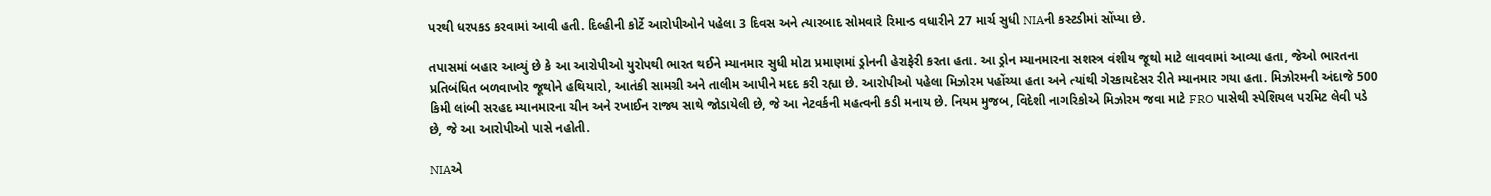પરથી ધરપકડ કરવામાં આવી હતી. દિલ્હીની કોર્ટે આરોપીઓને પહેલા 3 દિવસ અને ત્યારબાદ સોમવારે રિમાન્ડ વધારીને 27 માર્ચ સુધી NIAની કસ્ટડીમાં સોંપ્યા છે.

તપાસમાં બહાર આવ્યું છે કે આ આરોપીઓ યુરોપથી ભારત થઈને મ્યાનમાર સુધી મોટા પ્રમાણમાં ડ્રોનની હેરાફેરી કરતા હતા. આ ડ્રોન મ્યાનમારના સશસ્ત્ર વંશીય જૂથો માટે લાવવામાં આવ્યા હતા, જેઓ ભારતના પ્રતિબંધિત બળવાખોર જૂથોને હથિયારો, આતંકી સામગ્રી અને તાલીમ આપીને મદદ કરી રહ્યા છે. આરોપીઓ પહેલા મિઝોરમ પહોંચ્યા હતા અને ત્યાંથી ગેરકાયદેસર રીતે મ્યાનમાર ગયા હતા. મિઝોરમની અંદાજે 500 કિમી લાંબી સરહદ મ્યાનમારના ચીન અને રખાઈન રાજ્ય સાથે જોડાયેલી છે, જે આ નેટવર્કની મહત્વની કડી મનાય છે. નિયમ મુજબ, વિદેશી નાગરિકોએ મિઝોરમ જવા માટે FRO પાસેથી સ્પેશિયલ પરમિટ લેવી પડે છે, જે આ આરોપીઓ પાસે નહોતી.

NIAએ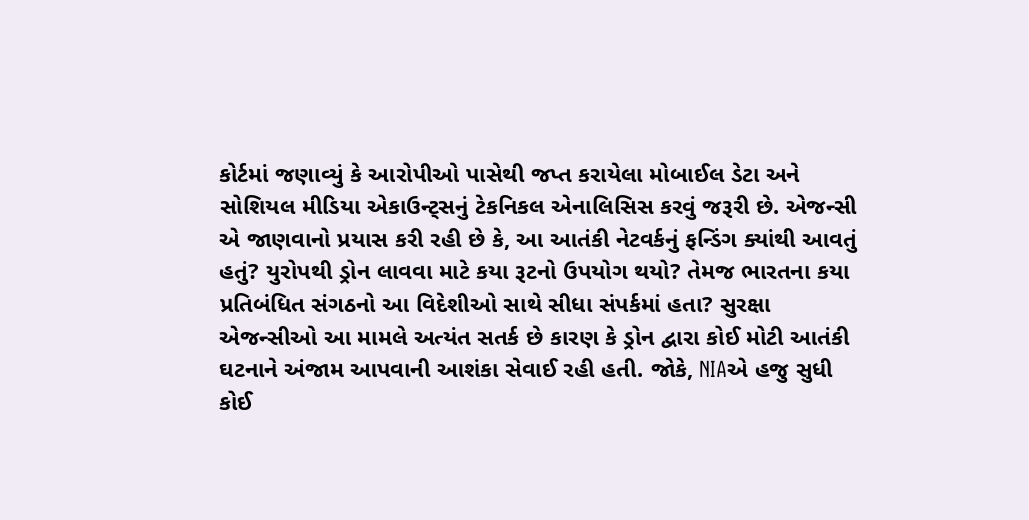કોર્ટમાં જણાવ્યું કે આરોપીઓ પાસેથી જપ્ત કરાયેલા મોબાઈલ ડેટા અને સોશિયલ મીડિયા એકાઉન્ટ્સનું ટેકનિકલ એનાલિસિસ કરવું જરૂરી છે. એજન્સી એ જાણવાનો પ્રયાસ કરી રહી છે કે, આ આતંકી નેટવર્કનું ફન્ડિંગ ક્યાંથી આવતું હતું? યુરોપથી ડ્રોન લાવવા માટે કયા રૂટનો ઉપયોગ થયો? તેમજ ભારતના કયા પ્રતિબંધિત સંગઠનો આ વિદેશીઓ સાથે સીધા સંપર્કમાં હતા? સુરક્ષા એજન્સીઓ આ મામલે અત્યંત સતર્ક છે કારણ કે ડ્રોન દ્વારા કોઈ મોટી આતંકી ઘટનાને અંજામ આપવાની આશંકા સેવાઈ રહી હતી. જોકે, NIAએ હજુ સુધી કોઈ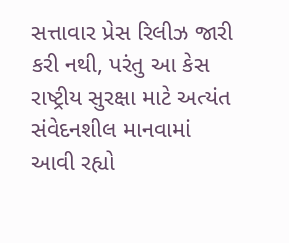સત્તાવાર પ્રેસ રિલીઝ જારી કરી નથી, પરંતુ આ કેસ રાષ્ટ્રીય સુરક્ષા માટે અત્યંત સંવેદનશીલ માનવામાં આવી રહ્યો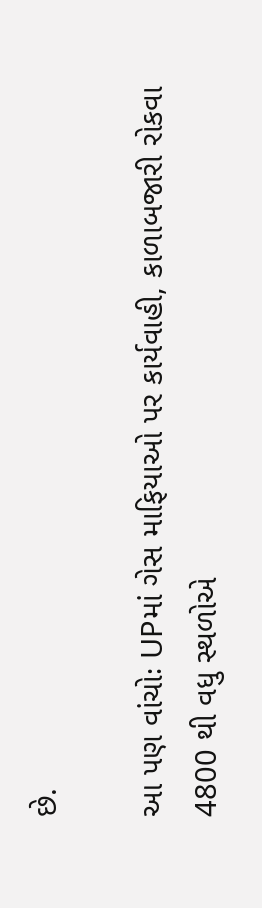છે.

આ પણ વાંચોઃ UPમાં ગેસ માફિયાઓ પર કાર્યવાહી, કાળાબજારી રોકવા 4800 થી વધુ સ્થળોએ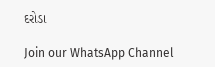દરોડા

Join our WhatsApp Channel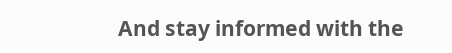And stay informed with the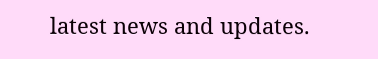latest news and updates.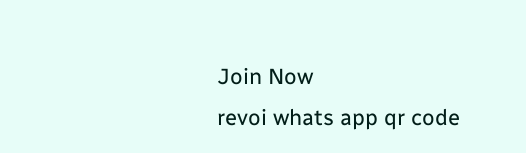Join Now
revoi whats app qr code